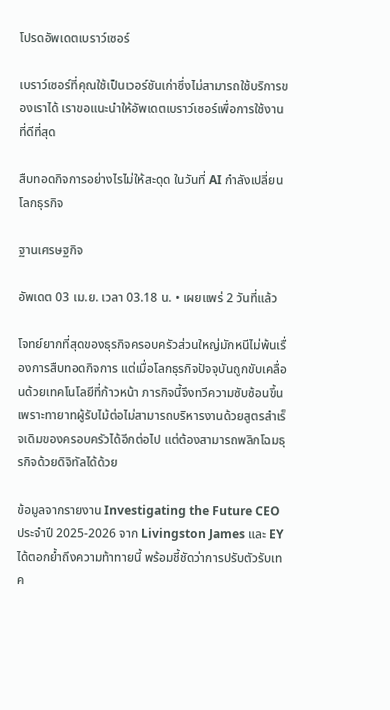โปรดอัพเดตเบราว์เซอร์

เบราว์เซอร์ที่คุณใช้เป็นเวอร์ชันเก่าซึ่งไม่สามารถใช้บริการของเราได้ เราขอแนะนำให้อัพเดตเบราว์เซอร์เพื่อการใช้งานที่ดีที่สุด

สืบทอดกิจการอย่างไรไม่ให้สะดุด ในวันที่ AI กำลังเปลี่ยนโลกธุรกิจ

ฐานเศรษฐกิจ

อัพเดต 03 เม.ย. เวลา 03.18 น. • เผยแพร่ 2 วันที่แล้ว

โจทย์ยากที่สุดของธุรกิจครอบครัวส่วนใหญ่มักหนีไม่พ้นเรื่องการสืบทอดกิจการ แต่เมื่อโลกธุรกิจปัจจุบันถูกขับเคลื่อนด้วยเทคโนโลยีที่ก้าวหน้า ภารกิจนี้จึงทวีความซับซ้อนขึ้น เพราะทายาทผู้รับไม้ต่อไม่สามารถบริหารงานด้วยสูตรสำเร็จเดิมของครอบครัวได้อีกต่อไป แต่ต้องสามารถพลิกโฉมธุรกิจด้วยดิจิทัลได้ด้วย

ข้อมูลจากรายงาน Investigating the Future CEO ประจำปี 2025-2026 จาก Livingston James และ EY ได้ตอกย้ำถึงความท้าทายนี้ พร้อมชี้ชัดว่าการปรับตัวรับเทค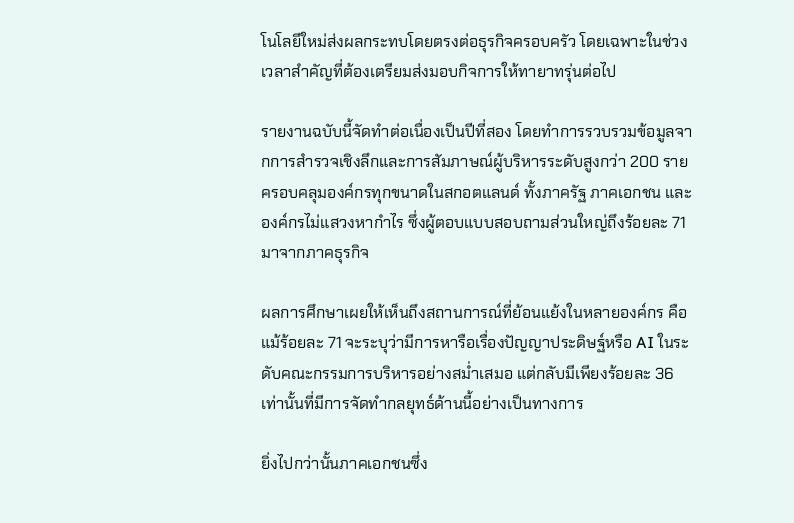โนโลยีใหม่ส่งผลกระทบโดยตรงต่อธุรกิจครอบครัว โดยเฉพาะในช่วงเวลาสำคัญที่ต้องเตรียมส่งมอบกิจการให้ทายาทรุ่นต่อไป

รายงานฉบับนี้จัดทำต่อเนื่องเป็นปีที่สอง โดยทำการรวบรวมข้อมูลจากการสำรวจเชิงลึกและการสัมภาษณ์ผู้บริหารระดับสูงกว่า 200 ราย ครอบคลุมองค์กรทุกขนาดในสกอตแลนด์ ทั้งภาครัฐ ภาคเอกชน และองค์กรไม่แสวงหากำไร ซึ่งผู้ตอบแบบสอบถามส่วนใหญ่ถึงร้อยละ 71 มาจากภาคธุรกิจ

ผลการศึกษาเผยให้เห็นถึงสถานการณ์ที่ย้อนแย้งในหลายองค์กร คือแม้ร้อยละ 71 จะระบุว่ามีการหารือเรื่องปัญญาประดิษฐ์หรือ AI ในระดับคณะกรรมการบริหารอย่างสม่ำเสมอ แต่กลับมีเพียงร้อยละ 36 เท่านั้นที่มีการจัดทำกลยุทธ์ด้านนี้อย่างเป็นทางการ

ยิ่งไปกว่านั้นภาคเอกชนซึ่ง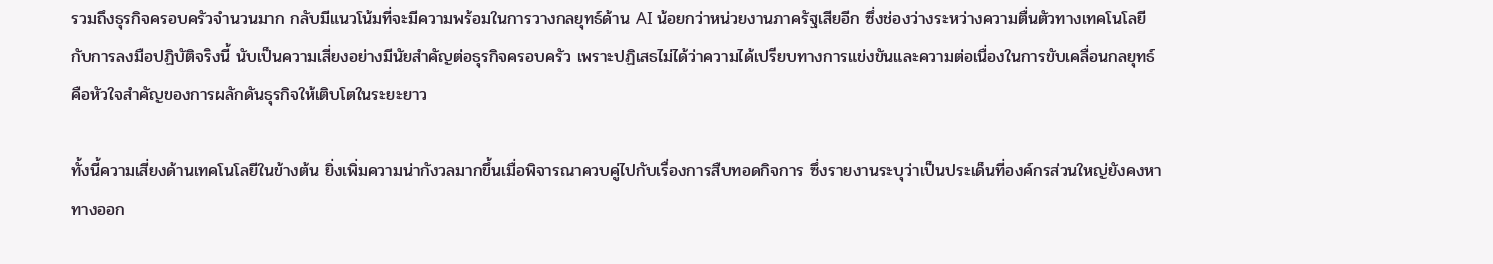รวมถึงธุรกิจครอบครัวจำนวนมาก กลับมีแนวโน้มที่จะมีความพร้อมในการวางกลยุทธ์ด้าน AI น้อยกว่าหน่วยงานภาครัฐเสียอีก ซึ่งช่องว่างระหว่างความตื่นตัวทางเทคโนโลยีกับการลงมือปฏิบัติจริงนี้ นับเป็นความเสี่ยงอย่างมีนัยสำคัญต่อธุรกิจครอบครัว เพราะปฏิเสธไม่ได้ว่าความได้เปรียบทางการแข่งขันและความต่อเนื่องในการขับเคลื่อนกลยุทธ์ คือหัวใจสำคัญของการผลักดันธุรกิจให้เติบโตในระยะยาว

ทั้งนี้ความเสี่ยงด้านเทคโนโลยีในข้างต้น ยิ่งเพิ่มความน่ากังวลมากขึ้นเมื่อพิจารณาควบคู่ไปกับเรื่องการสืบทอดกิจการ ซึ่งรายงานระบุว่าเป็นประเด็นที่องค์กรส่วนใหญ่ยังคงหาทางออก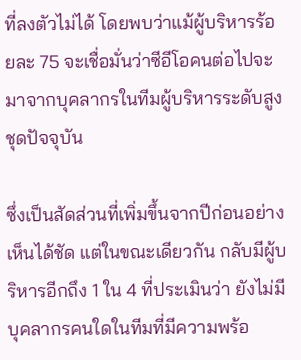ที่ลงตัวไม่ได้ โดยพบว่าแม้ผู้บริหารร้อยละ 75 จะเชื่อมั่นว่าซีอีโอคนต่อไปจะมาจากบุคลากรในทีมผู้บริหารระดับสูงชุดปัจจุบัน

ซึ่งเป็นสัดส่วนที่เพิ่มขึ้นจากปีก่อนอย่างเห็นได้ชัด แต่ในขณะเดียวกัน กลับมีผู้บริหารอีกถึง 1 ใน 4 ที่ประเมินว่า ยังไม่มีบุคลากรคนใดในทีมที่มีความพร้อ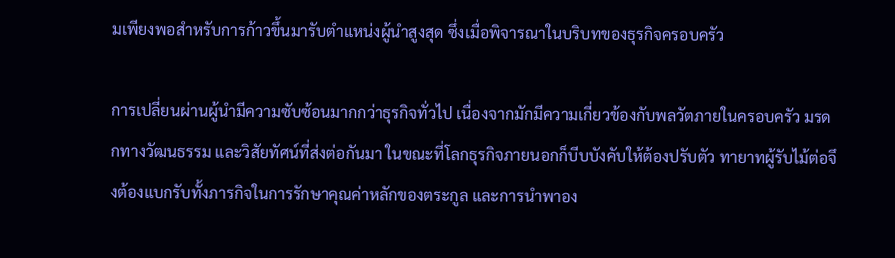มเพียงพอสำหรับการก้าวขึ้นมารับตำแหน่งผู้นำสูงสุด ซึ่งเมื่อพิจารณาในบริบทของธุรกิจครอบครัว

การเปลี่ยนผ่านผู้นำมีความซับซ้อนมากกว่าธุรกิจทั่วไป เนื่องจากมักมีความเกี่ยวข้องกับพลวัตภายในครอบครัว มรดกทางวัฒนธรรม และวิสัยทัศน์ที่ส่งต่อกันมา ในขณะที่โลกธุรกิจภายนอกก็บีบบังคับให้ต้องปรับตัว ทายาทผู้รับไม้ต่อจึงต้องแบกรับทั้งภารกิจในการรักษาคุณค่าหลักของตระกูล และการนำพาอง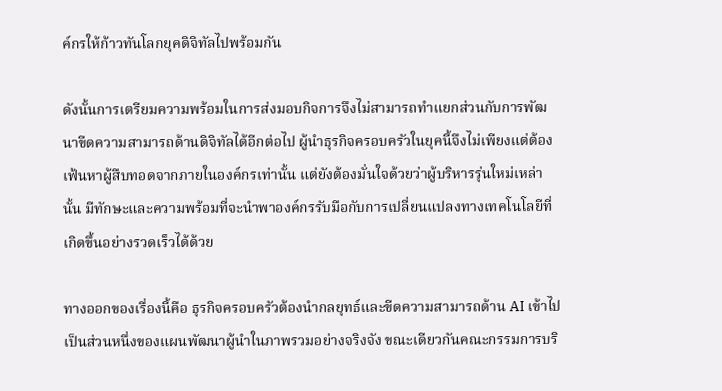ค์กรให้ก้าวทันโลกยุคดิจิทัลไปพร้อมกัน

ดังนั้นการเตรียมความพร้อมในการส่งมอบกิจการจึงไม่สามารถทำแยกส่วนกับการพัฒนาขีดความสามารถด้านดิจิทัลได้อีกต่อไป ผู้นำธุรกิจครอบครัวในยุคนี้จึงไม่เพียงแต่ต้องเฟ้นหาผู้สืบทอดจากภายในองค์กรเท่านั้น แต่ยังต้องมั่นใจด้วยว่าผู้บริหารรุ่นใหม่เหล่านั้น มีทักษะและความพร้อมที่จะนำพาองค์กรรับมือกับการเปลี่ยนแปลงทางเทคโนโลยีที่เกิดขึ้นอย่างรวดเร็วได้ด้วย

ทางออกของเรื่องนี้คือ ธุรกิจครอบครัวต้องนำกลยุทธ์และขีดความสามารถด้าน AI เข้าไปเป็นส่วนหนึ่งของแผนพัฒนาผู้นำในภาพรวมอย่างจริงจัง ขณะเดียวกันคณะกรรมการบริ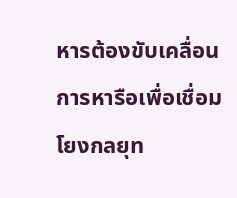หารต้องขับเคลื่อนการหารือเพื่อเชื่อมโยงกลยุท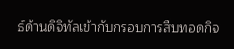ธ์ด้านดิจิทัลเข้ากับกรอบการสืบทอดกิจ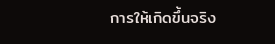การให้เกิดขึ้นจริง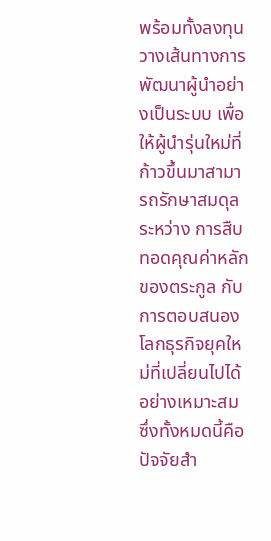พร้อมทั้งลงทุนวางเส้นทางการพัฒนาผู้นำอย่างเป็นระบบ เพื่อให้ผู้นำรุ่นใหม่ที่ก้าวขึ้นมาสามารถรักษาสมดุลระหว่าง การสืบทอดคุณค่าหลักของตระกูล กับการตอบสนองโลกธุรกิจยุคใหม่ที่เปลี่ยนไปได้อย่างเหมาะสม ซึ่งทั้งหมดนี้คือปัจจัยสำ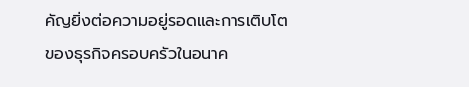คัญยิ่งต่อความอยู่รอดและการเติบโตของธุรกิจครอบครัวในอนาค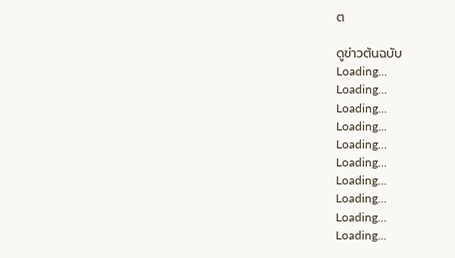ต

ดูข่าวต้นฉบับ
Loading...
Loading...
Loading...
Loading...
Loading...
Loading...
Loading...
Loading...
Loading...
Loading...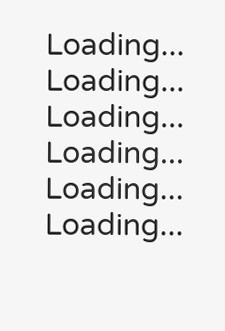Loading...
Loading...
Loading...
Loading...
Loading...
Loading...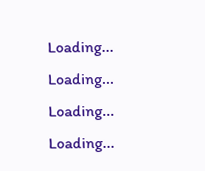Loading...
Loading...
Loading...
Loading...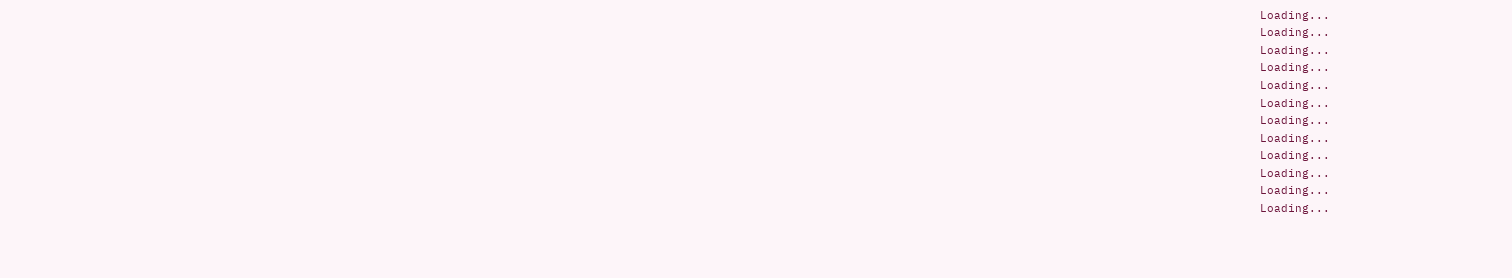Loading...
Loading...
Loading...
Loading...
Loading...
Loading...
Loading...
Loading...
Loading...
Loading...
Loading...
Loading...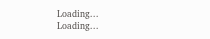Loading...
Loading...